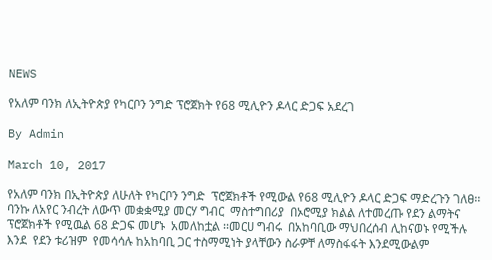NEWS

የአለም ባንክ ለኢትዮጵያ የካርቦን ንግድ ፕሮጀክት የ68 ሚሊዮን ዶላር ድጋፍ አደረገ

By Admin

March 10, 2017

የአለም ባንክ በኢትዮጵያ ለሁለት የካርቦን ንግድ  ፕሮጀክቶች የሚውል የ68 ሚሊዮን ዶላር ድጋፍ ማድረጉን ገለፀ፡፡ባንኩ ለአየር ንብረት ለውጥ መቋቋሚያ መርሃ ግብር  ማስተግበሪያ  በኦሮሚያ ክልል ለተመረጡ የደን ልማትና  ፕሮጀክቶች የሚዉል 68 ድጋፍ መሆኑ  አመለከቷል ፡፡መርሀ ግብሩ  በአከባቢው ማህበረሰብ ሊከናወኑ የሚችሉ እንደ  የደን ቱሪዝም  የመሳሳሉ ከአከባቢ ጋር ተስማሚነት ያላቸውን ስራዎቸ ለማስፋፋት እንደሚውልም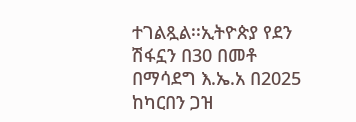ተገልጿል፡፡ኢትዮጵያ የደን ሽፋኗን በ30 በመቶ በማሳደግ እ.ኤ.አ በ2025 ከካርበን ጋዝ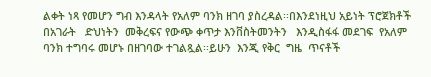ልቀት ነጻ የመሆን ግብ እንዳላት የአለም ባንክ ዘገባ ያስረዳል፡፡በእንደነዚህ አይነት ፕሮጀክቶች በአገራት   ድህነትን  መቅረፍና የውጭ ቀጥታ እንቨስትመንትን   እንዲስፋፋ መደገፍ  የአለም ባንክ ተግባሩ መሆኑ በዘገባው ተገልጿል፡፡ይሁን  እንጂ የቅር  ግዜ  ጥናቶች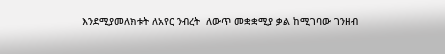እንደሚያመለክቱት ለአየር ንብረት  ለውጥ መቋቋሚያ ቃል ከሚገባው ገንዘብ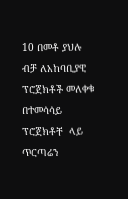10 በመቶ ያህሉ ብቻ ለአከባቢያዊ ፕሮጀክቶች መለቀቁ በተመሳሳይ  ፕሮጀክቶቸ  ላይ  ጥርጣሬን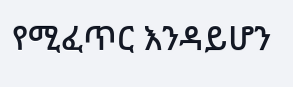የሚፈጥር እንዳይሆን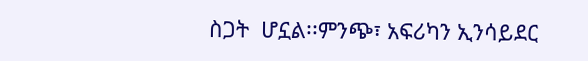ስጋት  ሆኗል፡፡ምንጭ፣ አፍሪካን ኢንሳይደር